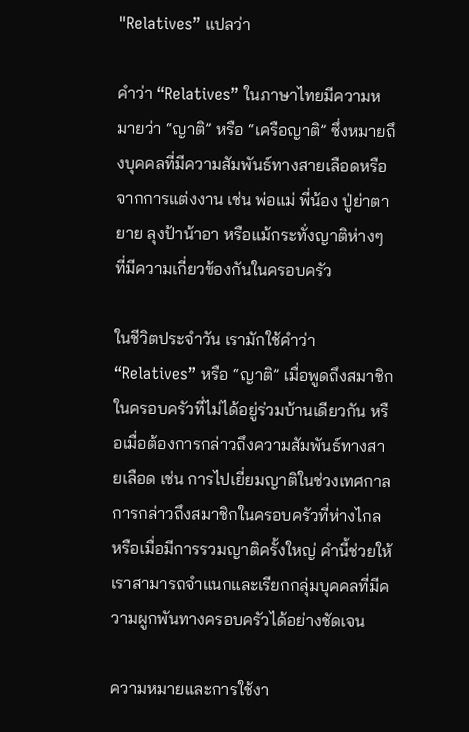"Relatives” แปลว่า

คำว่า “Relatives” ในภาษาไทยมีความหมายว่า “ญาติ” หรือ “เครือญาติ” ซึ่งหมายถึงบุคคลที่มีความสัมพันธ์ทางสายเลือดหรือจากการแต่งงาน เช่น พ่อแม่ พี่น้อง ปู่ย่าตายาย ลุงป้าน้าอา หรือแม้กระทั่งญาติห่างๆ ที่มีความเกี่ยวข้องกันในครอบครัว

ในชีวิตประจำวัน เรามักใช้คำว่า “Relatives” หรือ “ญาติ” เมื่อพูดถึงสมาชิกในครอบครัวที่ไม่ได้อยู่ร่วมบ้านเดียวกัน หรือเมื่อต้องการกล่าวถึงความสัมพันธ์ทางสายเลือด เช่น การไปเยี่ยมญาติในช่วงเทศกาล การกล่าวถึงสมาชิกในครอบครัวที่ห่างไกล หรือเมื่อมีการรวมญาติครั้งใหญ่ คำนี้ช่วยให้เราสามารถจำแนกและเรียกกลุ่มบุคคลที่มีความผูกพันทางครอบครัวได้อย่างชัดเจน

ความหมายและการใช้งา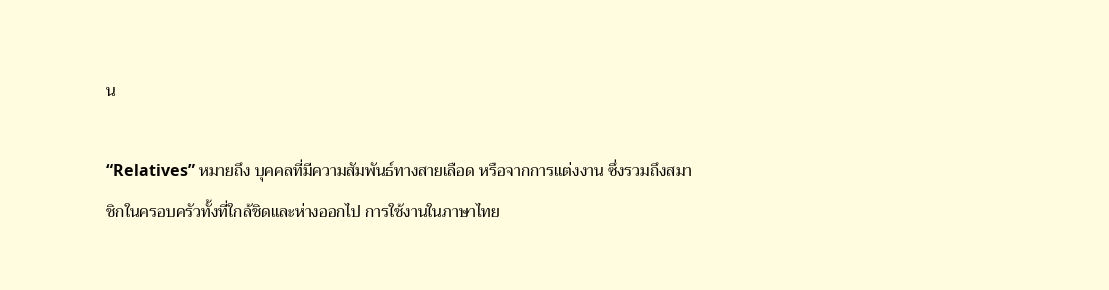น

“Relatives” หมายถึง บุคคลที่มีความสัมพันธ์ทางสายเลือด หรือจากการแต่งงาน ซึ่งรวมถึงสมาชิกในครอบครัวทั้งที่ใกล้ชิดและห่างออกไป การใช้งานในภาษาไทย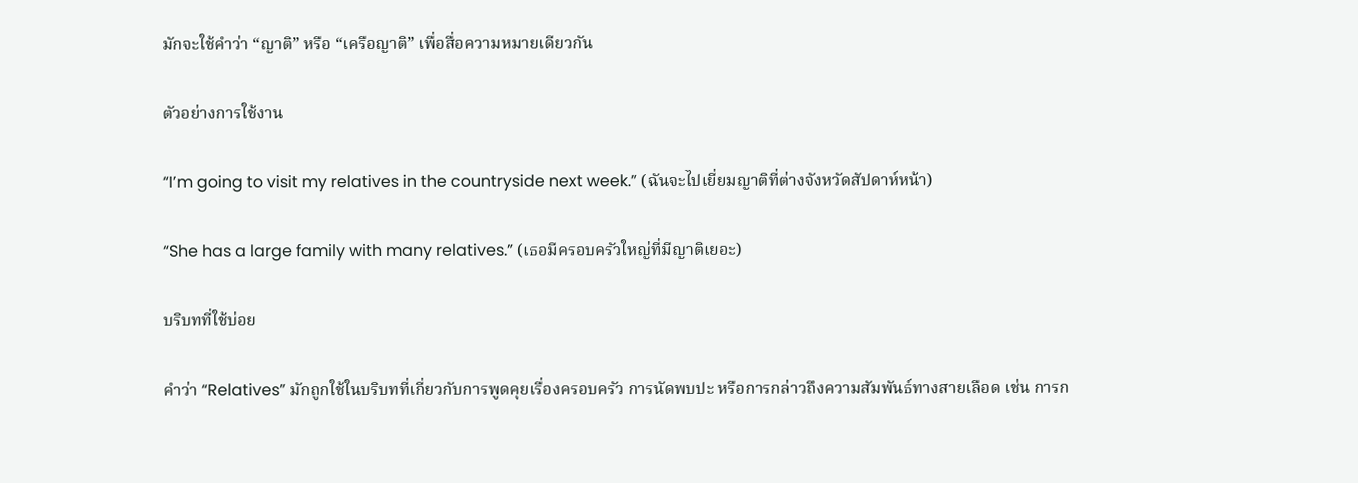มักจะใช้คำว่า “ญาติ” หรือ “เครือญาติ” เพื่อสื่อความหมายเดียวกัน

ตัวอย่างการใช้งาน

“I’m going to visit my relatives in the countryside next week.” (ฉันจะไปเยี่ยมญาติที่ต่างจังหวัดสัปดาห์หน้า)

“She has a large family with many relatives.” (เธอมีครอบครัวใหญ่ที่มีญาติเยอะ)

บริบทที่ใช้บ่อย

คำว่า “Relatives” มักถูกใช้ในบริบทที่เกี่ยวกับการพูดคุยเรื่องครอบครัว การนัดพบปะ หรือการกล่าวถึงความสัมพันธ์ทางสายเลือด เช่น การก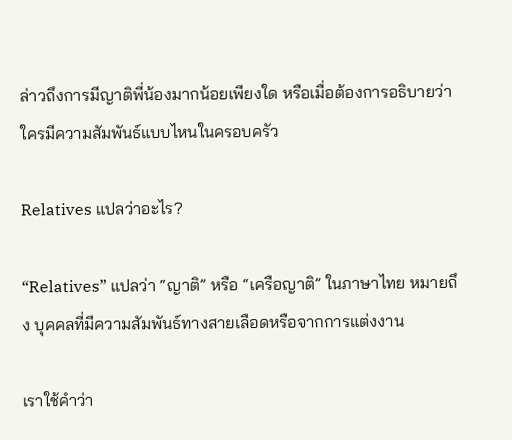ล่าวถึงการมีญาติพี่น้องมากน้อยเพียงใด หรือเมื่อต้องการอธิบายว่าใครมีความสัมพันธ์แบบไหนในครอบครัว

Relatives แปลว่าอะไร?

“Relatives” แปลว่า “ญาติ” หรือ “เครือญาติ” ในภาษาไทย หมายถึง บุคคลที่มีความสัมพันธ์ทางสายเลือดหรือจากการแต่งงาน

เราใช้คำว่า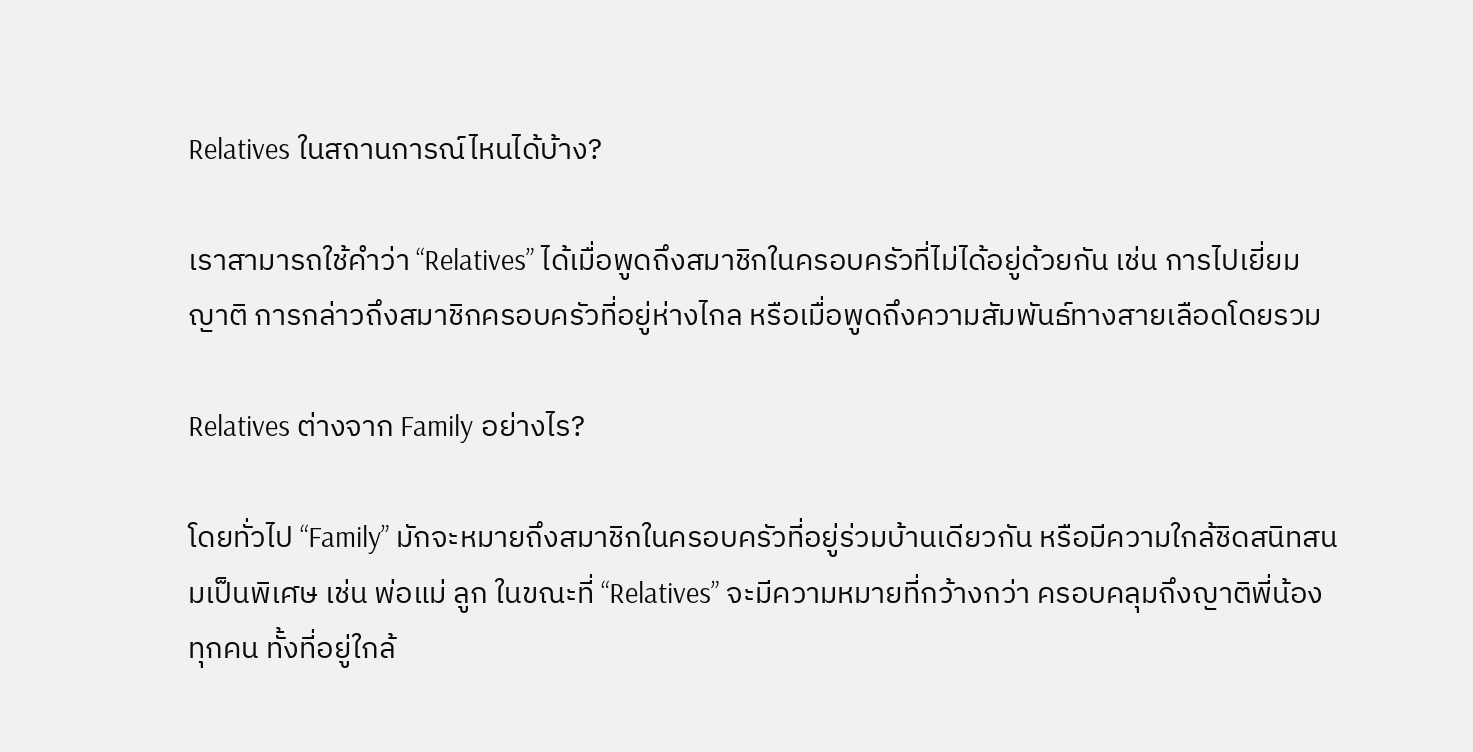Relatives ในสถานการณ์ไหนได้บ้าง?

เราสามารถใช้คำว่า “Relatives” ได้เมื่อพูดถึงสมาชิกในครอบครัวที่ไม่ได้อยู่ด้วยกัน เช่น การไปเยี่ยมญาติ การกล่าวถึงสมาชิกครอบครัวที่อยู่ห่างไกล หรือเมื่อพูดถึงความสัมพันธ์ทางสายเลือดโดยรวม

Relatives ต่างจาก Family อย่างไร?

โดยทั่วไป “Family” มักจะหมายถึงสมาชิกในครอบครัวที่อยู่ร่วมบ้านเดียวกัน หรือมีความใกล้ชิดสนิทสนมเป็นพิเศษ เช่น พ่อแม่ ลูก ในขณะที่ “Relatives” จะมีความหมายที่กว้างกว่า ครอบคลุมถึงญาติพี่น้องทุกคน ทั้งที่อยู่ใกล้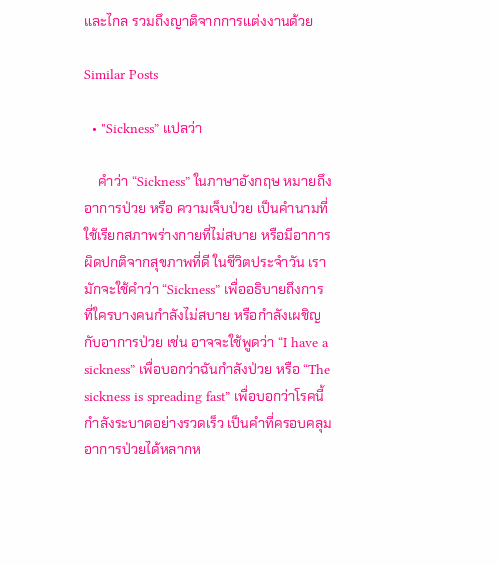และไกล รวมถึงญาติจากการแต่งงานด้วย

Similar Posts

  • "Sickness” แปลว่า

    คำว่า “Sickness” ในภาษาอังกฤษ หมายถึง อาการป่วย หรือ ความเจ็บป่วย เป็นคำนามที่ใช้เรียกสภาพร่างกายที่ไม่สบาย หรือมีอาการผิดปกติจากสุขภาพที่ดี ในชีวิตประจำวัน เรามักจะใช้คำว่า “Sickness” เพื่ออธิบายถึงการที่ใครบางคนกำลังไม่สบาย หรือกำลังเผชิญกับอาการป่วย เช่น อาจจะใช้พูดว่า “I have a sickness” เพื่อบอกว่าฉันกำลังป่วย หรือ “The sickness is spreading fast” เพื่อบอกว่าโรคนี้กำลังระบาดอย่างรวดเร็ว เป็นคำที่ครอบคลุมอาการป่วยได้หลากห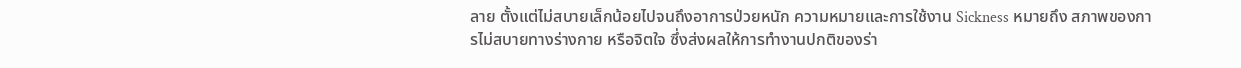ลาย ตั้งแต่ไม่สบายเล็กน้อยไปจนถึงอาการป่วยหนัก ความหมายและการใช้งาน Sickness หมายถึง สภาพของการไม่สบายทางร่างกาย หรือจิตใจ ซึ่งส่งผลให้การทำงานปกติของร่า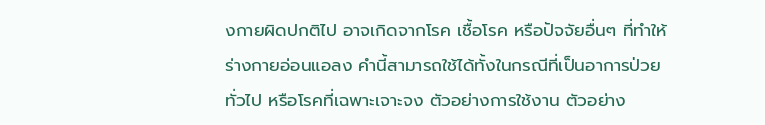งกายผิดปกติไป อาจเกิดจากโรค เชื้อโรค หรือปัจจัยอื่นๆ ที่ทำให้ร่างกายอ่อนแอลง คำนี้สามารถใช้ได้ทั้งในกรณีที่เป็นอาการป่วยทั่วไป หรือโรคที่เฉพาะเจาะจง ตัวอย่างการใช้งาน ตัวอย่าง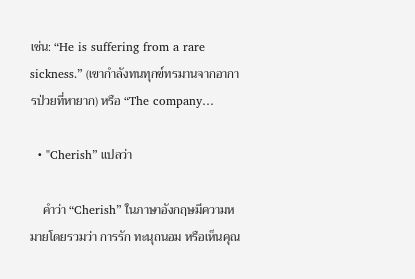เช่น: “He is suffering from a rare sickness.” (เขากำลังทนทุกข์ทรมานจากอาการป่วยที่หายาก) หรือ “The company…

  • "Cherish” แปลว่า

    คำว่า “Cherish” ในภาษาอังกฤษมีความหมายโดยรวมว่า การรัก ทะนุถนอม หรือเห็นคุณ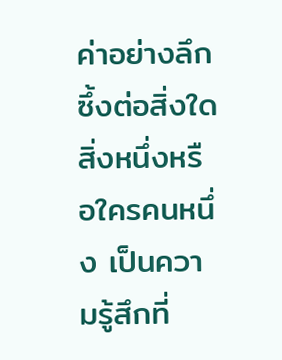ค่าอย่างลึกซึ้งต่อสิ่งใดสิ่งหนึ่งหรือใครคนหนึ่ง เป็นความรู้สึกที่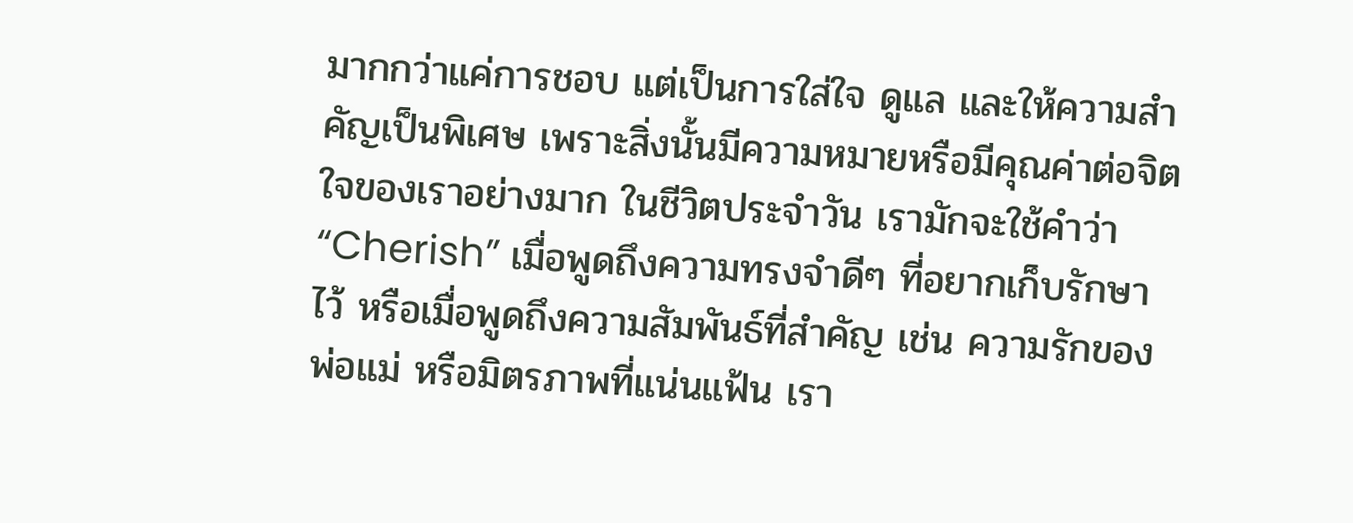มากกว่าแค่การชอบ แต่เป็นการใส่ใจ ดูแล และให้ความสำคัญเป็นพิเศษ เพราะสิ่งนั้นมีความหมายหรือมีคุณค่าต่อจิตใจของเราอย่างมาก ในชีวิตประจำวัน เรามักจะใช้คำว่า “Cherish” เมื่อพูดถึงความทรงจำดีๆ ที่อยากเก็บรักษาไว้ หรือเมื่อพูดถึงความสัมพันธ์ที่สำคัญ เช่น ความรักของพ่อแม่ หรือมิตรภาพที่แน่นแฟ้น เรา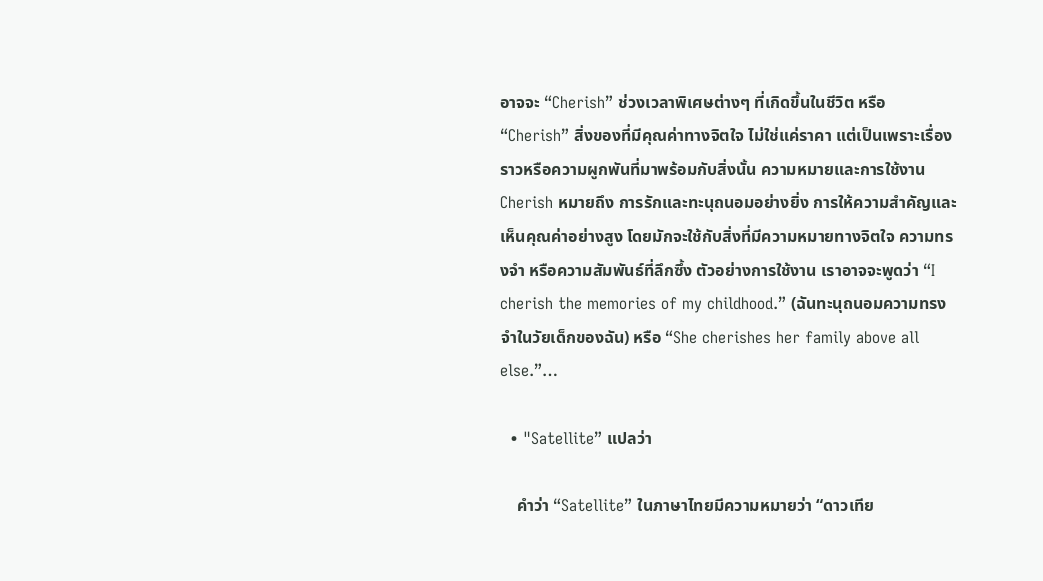อาจจะ “Cherish” ช่วงเวลาพิเศษต่างๆ ที่เกิดขึ้นในชีวิต หรือ “Cherish” สิ่งของที่มีคุณค่าทางจิตใจ ไม่ใช่แค่ราคา แต่เป็นเพราะเรื่องราวหรือความผูกพันที่มาพร้อมกับสิ่งนั้น ความหมายและการใช้งาน Cherish หมายถึง การรักและทะนุถนอมอย่างยิ่ง การให้ความสำคัญและเห็นคุณค่าอย่างสูง โดยมักจะใช้กับสิ่งที่มีความหมายทางจิตใจ ความทรงจำ หรือความสัมพันธ์ที่ลึกซึ้ง ตัวอย่างการใช้งาน เราอาจจะพูดว่า “I cherish the memories of my childhood.” (ฉันทะนุถนอมความทรงจำในวัยเด็กของฉัน) หรือ “She cherishes her family above all else.”…

  • "Satellite” แปลว่า

    คำว่า “Satellite” ในภาษาไทยมีความหมายว่า “ดาวเทีย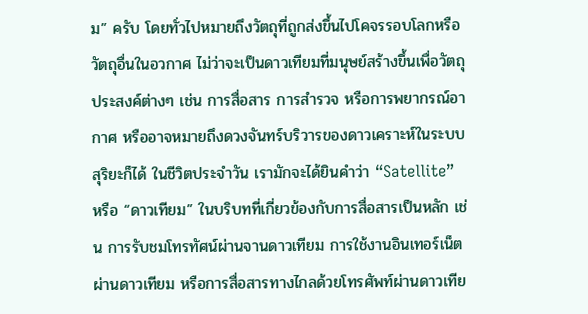ม” ครับ โดยทั่วไปหมายถึงวัตถุที่ถูกส่งขึ้นไปโคจรรอบโลกหรือวัตถุอื่นในอวกาศ ไม่ว่าจะเป็นดาวเทียมที่มนุษย์สร้างขึ้นเพื่อวัตถุประสงค์ต่างๆ เช่น การสื่อสาร การสำรวจ หรือการพยากรณ์อากาศ หรืออาจหมายถึงดวงจันทร์บริวารของดาวเคราะห์ในระบบสุริยะก็ได้ ในชีวิตประจำวัน เรามักจะได้ยินคำว่า “Satellite” หรือ “ดาวเทียม” ในบริบทที่เกี่ยวข้องกับการสื่อสารเป็นหลัก เช่น การรับชมโทรทัศน์ผ่านจานดาวเทียม การใช้งานอินเทอร์เน็ตผ่านดาวเทียม หรือการสื่อสารทางไกลด้วยโทรศัพท์ผ่านดาวเทีย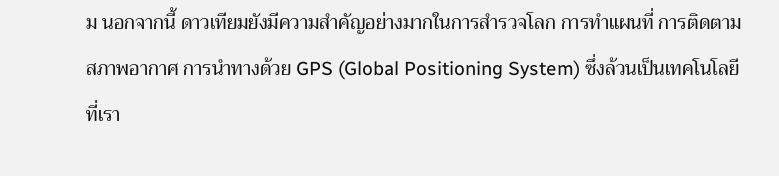ม นอกจากนี้ ดาวเทียมยังมีความสำคัญอย่างมากในการสำรวจโลก การทำแผนที่ การติดตามสภาพอากาศ การนำทางด้วย GPS (Global Positioning System) ซึ่งล้วนเป็นเทคโนโลยีที่เรา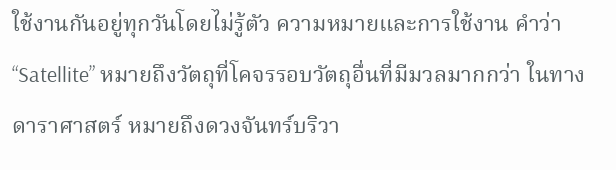ใช้งานกันอยู่ทุกวันโดยไม่รู้ตัว ความหมายและการใช้งาน คำว่า “Satellite” หมายถึงวัตถุที่โคจรรอบวัตถุอื่นที่มีมวลมากกว่า ในทางดาราศาสตร์ หมายถึงดวงจันทร์บริวา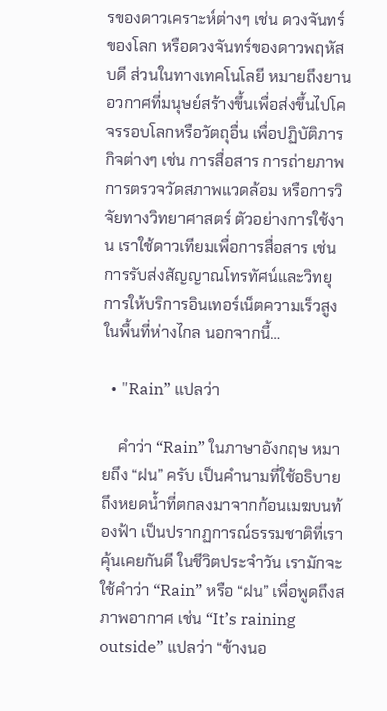รของดาวเคราะห์ต่างๆ เช่น ดวงจันทร์ของโลก หรือดวงจันทร์ของดาวพฤหัสบดี ส่วนในทางเทคโนโลยี หมายถึงยานอวกาศที่มนุษย์สร้างขึ้นเพื่อส่งขึ้นไปโคจรรอบโลกหรือวัตถุอื่น เพื่อปฏิบัติภารกิจต่างๆ เช่น การสื่อสาร การถ่ายภาพ การตรวจวัดสภาพแวดล้อม หรือการวิจัยทางวิทยาศาสตร์ ตัวอย่างการใช้งาน เราใช้ดาวเทียมเพื่อการสื่อสาร เช่น การรับส่งสัญญาณโทรทัศน์และวิทยุ การให้บริการอินเทอร์เน็ตความเร็วสูงในพื้นที่ห่างไกล นอกจากนี้…

  • "Rain” แปลว่า

    คำว่า “Rain” ในภาษาอังกฤษ หมายถึง “ฝน” ครับ เป็นคำนามที่ใช้อธิบายถึงหยดน้ำที่ตกลงมาจากก้อนเมฆบนท้องฟ้า เป็นปรากฏการณ์ธรรมชาติที่เราคุ้นเคยกันดี ในชีวิตประจำวัน เรามักจะใช้คำว่า “Rain” หรือ “ฝน” เพื่อพูดถึงสภาพอากาศ เช่น “It’s raining outside” แปลว่า “ข้างนอ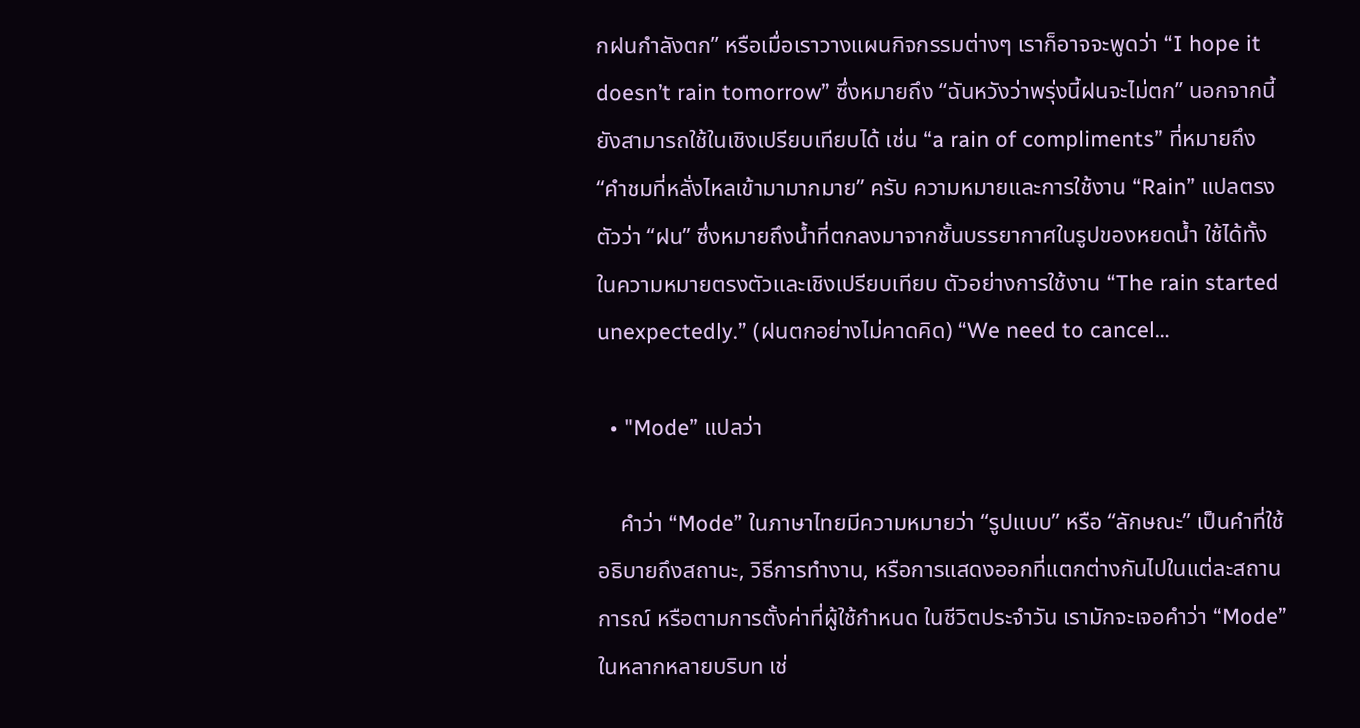กฝนกำลังตก” หรือเมื่อเราวางแผนกิจกรรมต่างๆ เราก็อาจจะพูดว่า “I hope it doesn’t rain tomorrow” ซึ่งหมายถึง “ฉันหวังว่าพรุ่งนี้ฝนจะไม่ตก” นอกจากนี้ยังสามารถใช้ในเชิงเปรียบเทียบได้ เช่น “a rain of compliments” ที่หมายถึง “คำชมที่หลั่งไหลเข้ามามากมาย” ครับ ความหมายและการใช้งาน “Rain” แปลตรงตัวว่า “ฝน” ซึ่งหมายถึงน้ำที่ตกลงมาจากชั้นบรรยากาศในรูปของหยดน้ำ ใช้ได้ทั้งในความหมายตรงตัวและเชิงเปรียบเทียบ ตัวอย่างการใช้งาน “The rain started unexpectedly.” (ฝนตกอย่างไม่คาดคิด) “We need to cancel…

  • "Mode” แปลว่า

    คำว่า “Mode” ในภาษาไทยมีความหมายว่า “รูปแบบ” หรือ “ลักษณะ” เป็นคำที่ใช้อธิบายถึงสถานะ, วิธีการทำงาน, หรือการแสดงออกที่แตกต่างกันไปในแต่ละสถานการณ์ หรือตามการตั้งค่าที่ผู้ใช้กำหนด ในชีวิตประจำวัน เรามักจะเจอคำว่า “Mode” ในหลากหลายบริบท เช่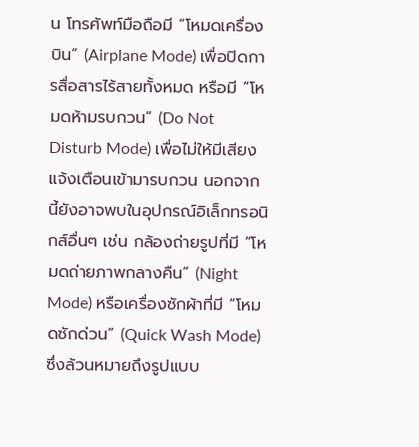น โทรศัพท์มือถือมี “โหมดเครื่องบิน” (Airplane Mode) เพื่อปิดการสื่อสารไร้สายทั้งหมด หรือมี “โหมดห้ามรบกวน” (Do Not Disturb Mode) เพื่อไม่ให้มีเสียงแจ้งเตือนเข้ามารบกวน นอกจากนี้ยังอาจพบในอุปกรณ์อิเล็กทรอนิกส์อื่นๆ เช่น กล้องถ่ายรูปที่มี “โหมดถ่ายภาพกลางคืน” (Night Mode) หรือเครื่องซักผ้าที่มี “โหมดซักด่วน” (Quick Wash Mode) ซึ่งล้วนหมายถึงรูปแบบ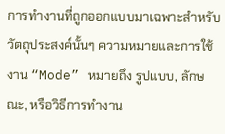การทำงานที่ถูกออกแบบมาเฉพาะสำหรับวัตถุประสงค์นั้นๆ ความหมายและการใช้งาน “Mode” หมายถึง รูปแบบ, ลักษณะ, หรือวิธีการทำงาน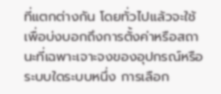ที่แตกต่างกัน โดยทั่วไปแล้วจะใช้เพื่อบ่งบอกถึงการตั้งค่าหรือสถานะที่เฉพาะเจาะจงของอุปกรณ์หรือระบบใดระบบหนึ่ง การเลือก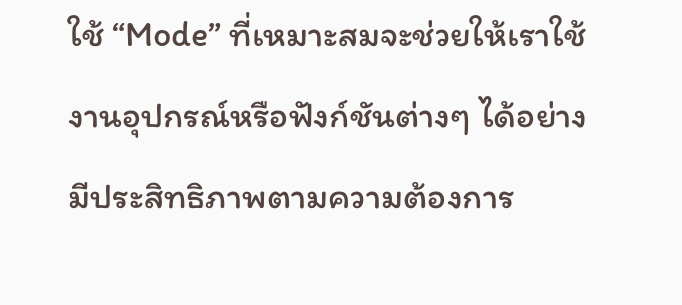ใช้ “Mode” ที่เหมาะสมจะช่วยให้เราใช้งานอุปกรณ์หรือฟังก์ชันต่างๆ ได้อย่างมีประสิทธิภาพตามความต้องการ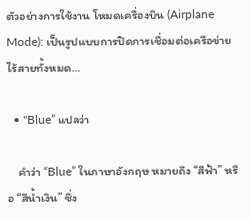ตัวอย่างการใช้งาน โหมดเครื่องบิน (Airplane Mode): เป็นรูปแบบการปิดการเชื่อมต่อเครือข่ายไร้สายทั้งหมด…

  • "Blue” แปลว่า

    คำว่า “Blue” ในภาษาอังกฤษ หมายถึง “สีฟ้า” หรือ “สีน้ำเงิน” ซึ่ง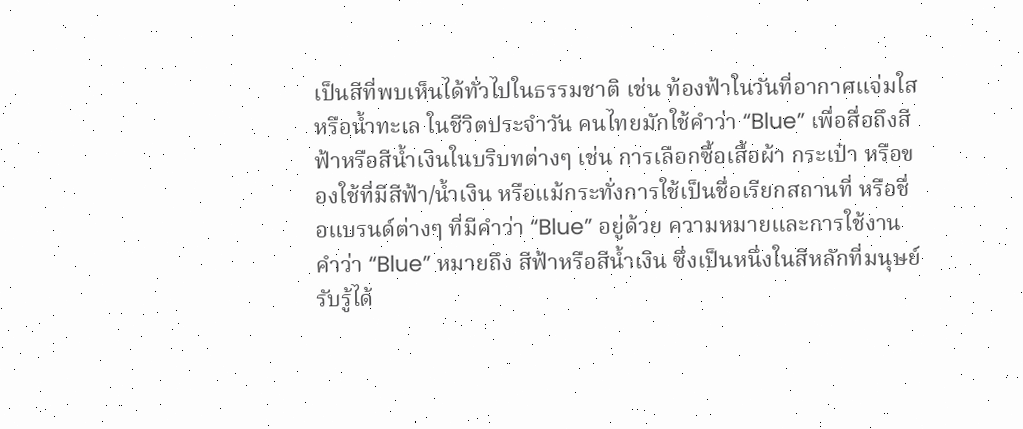เป็นสีที่พบเห็นได้ทั่วไปในธรรมชาติ เช่น ท้องฟ้าในวันที่อากาศแจ่มใส หรือน้ำทะเล ในชีวิตประจำวัน คนไทยมักใช้คำว่า “Blue” เพื่อสื่อถึงสีฟ้าหรือสีน้ำเงินในบริบทต่างๆ เช่น การเลือกซื้อเสื้อผ้า กระเป๋า หรือของใช้ที่มีสีฟ้า/น้ำเงิน หรือแม้กระทั่งการใช้เป็นชื่อเรียกสถานที่ หรือชื่อแบรนด์ต่างๆ ที่มีคำว่า “Blue” อยู่ด้วย ความหมายและการใช้งาน คำว่า “Blue” หมายถึง สีฟ้าหรือสีน้ำเงิน ซึ่งเป็นหนึ่งในสีหลักที่มนุษย์รับรู้ได้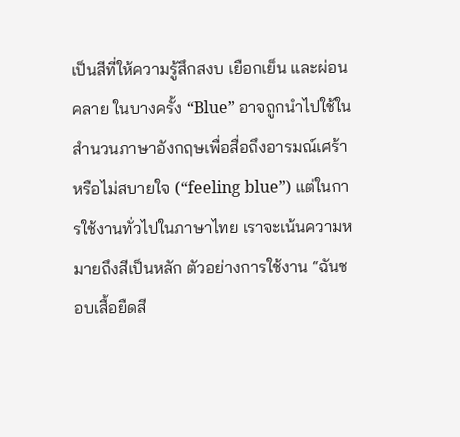เป็นสีที่ให้ความรู้สึกสงบ เยือกเย็น และผ่อนคลาย ในบางครั้ง “Blue” อาจถูกนำไปใช้ในสำนวนภาษาอังกฤษเพื่อสื่อถึงอารมณ์เศร้าหรือไม่สบายใจ (“feeling blue”) แต่ในการใช้งานทั่วไปในภาษาไทย เราจะเน้นความหมายถึงสีเป็นหลัก ตัวอย่างการใช้งาน “ฉันชอบเสื้อยืดสี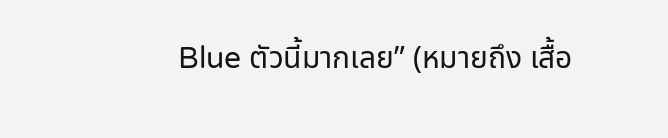Blue ตัวนี้มากเลย” (หมายถึง เสื้อ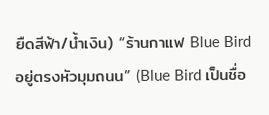ยืดสีฟ้า/น้ำเงิน) “ร้านกาแฟ Blue Bird อยู่ตรงหัวมุมถนน” (Blue Bird เป็นชื่อ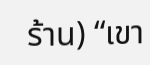ร้าน) “เขา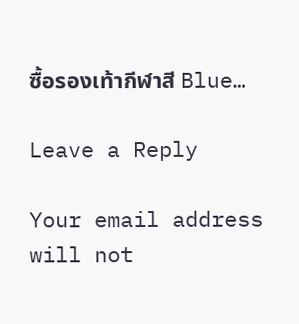ซื้อรองเท้ากีฬาสี Blue…

Leave a Reply

Your email address will not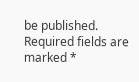be published. Required fields are marked *